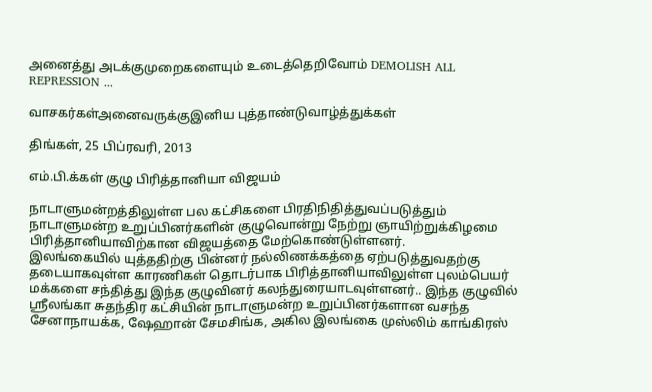அனைத்து அடக்குமுறைகளையும் உடைத்தெறிவோம் DEMOLISH ALL REPRESSION ...

வாசகர்கள்அனைவருக்குஇனிய புத்தாண்டுவாழ்த்துக்கள்

திங்கள், 25 பிப்ரவரி, 2013

எம்.பி.க்கள் குழு பிரித்தானியா விஜயம்

நாடாளுமன்றத்திலுள்ள பல கட்சிகளை பிரதிநிதித்துவப்படுத்தும் நாடாளுமன்ற உறுப்பினர்களின் குழுவொன்று நேற்று ஞாயிற்றுக்கிழமை பிரித்தானியாவிற்கான விஜயத்தை மேற்கொண்டுள்ளனர்.
இலங்கையில் யுத்ததிற்கு பின்னர் நல்லிணக்கத்தை ஏற்படுத்துவதற்கு தடையாகவுள்ள காரணிகள் தொடர்பாக பிரித்தானியாவிலுள்ள புலம்பெயர் மக்களை சந்தித்து இந்த குழுவினர் கலந்துரையாடவுள்ளனர்.. இந்த குழுவில் ஸ்ரீலங்கா சுதந்திர கட்சியின் நாடாளுமன்ற உறுப்பினர்களான வசந்த சேனாநாயக்க, ஷேஹான் சேமசிங்க, அகில இலங்கை முஸ்லிம் காங்கிரஸ்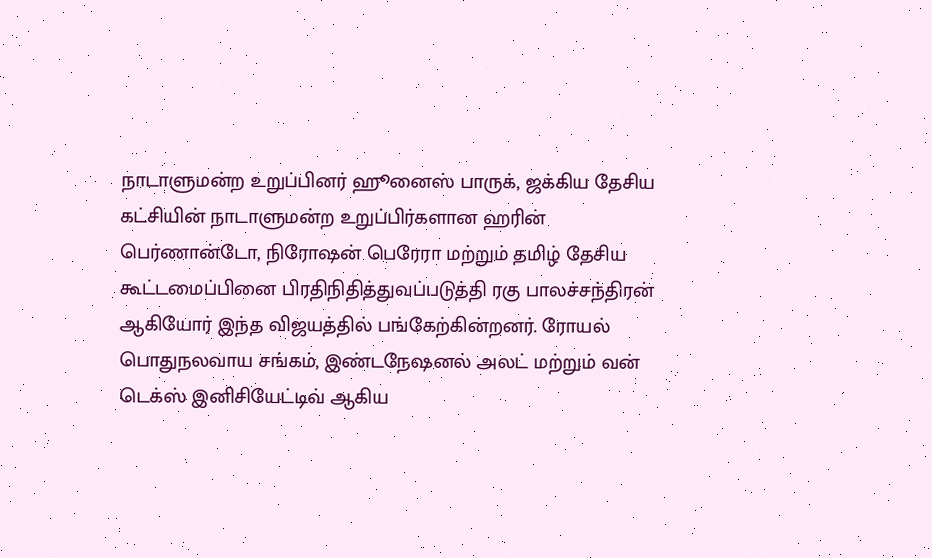நாடாளுமன்ற உறுப்பினர் ஹூனைஸ் பாருக், ஜக்கிய தேசிய கட்சியின் நாடாளுமன்ற உறுப்பிர்களான ஹரின் பெர்ணான்டோ, நிரோஷன் பெரேரா மற்றும் தமிழ் தேசிய கூட்டமைப்பினை பிரதிநிதித்துவப்படுத்தி ரகு பாலச்சந்திரன் ஆகியோர் இந்த விஜயத்தில் பங்கேற்கின்றனர். ரோயல் பொதுநலவாய சங்கம், இண்டநேஷனல் அலட் மற்றும் வன் டெக்ஸ் இனிசியேட்டிவ் ஆகிய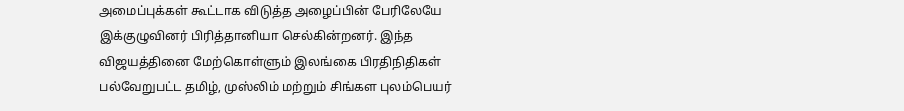அமைப்புக்கள் கூட்டாக விடுத்த அழைப்பின் பேரிலேயே இக்குழுவினர் பிரித்தானியா செல்கின்றனர். இந்த விஜயத்தினை மேற்கொள்ளும் இலங்கை பிரதிநிதிகள் பல்வேறுபட்ட தமிழ், முஸ்லிம் மற்றும் சிங்கள புலம்பெயர்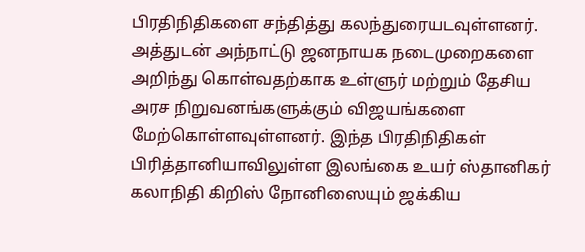பிரதிநிதிகளை சந்தித்து கலந்துரையடவுள்ளனர். அத்துடன் அந்நாட்டு ஜனநாயக நடைமுறைகளை அறிந்து கொள்வதற்காக உள்ளுர் மற்றும் தேசிய அரச நிறுவனங்களுக்கும் விஜயங்களை மேற்கொள்ளவுள்ளனர். இந்த பிரதிநிதிகள் பிரித்தானியாவிலுள்ள இலங்கை உயர் ஸ்தானிகர் கலாநிதி கிறிஸ் நோனிஸையும் ஜக்கிய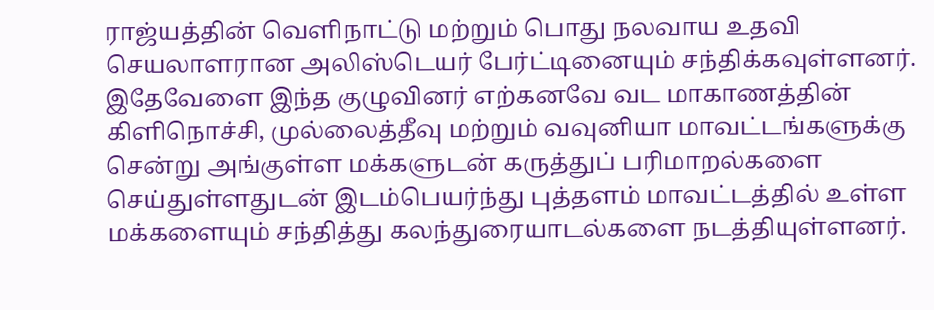ராஜ்யத்தின் வெளிநாட்டு மற்றும் பொது நலவாய உதவி செயலாளரான அலிஸ்டெயர் பேர்ட்டினையும் சந்திக்கவுள்ளனர். இதேவேளை இந்த குழுவினர் எற்கனவே வட மாகாணத்தின் கிளிநொச்சி, முல்லைத்தீவு மற்றும் வவுனியா மாவட்டங்களுக்கு சென்று அங்குள்ள மக்களுடன் கருத்துப் பரிமாறல்களை செய்துள்ளதுடன் இடம்பெயர்ந்து புத்தளம் மாவட்டத்தில் உள்ள மக்களையும் சந்தித்து கலந்துரையாடல்களை நடத்தியுள்ளனர்.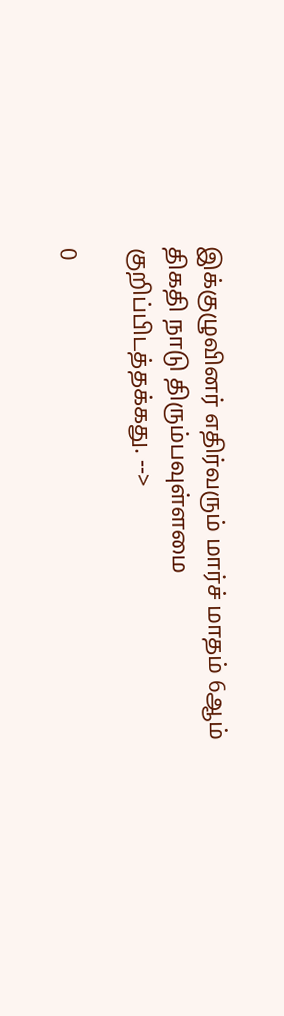இக்குழுவினர் எதிர்வரும் மார்ச் மாதம் 6ஆம் திகதி நாடு திரும்பவுள்ளமை குறிப்பிடத்தக்கது. -->

0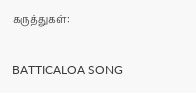கருத்துகள்:

BATTICALOA SONG